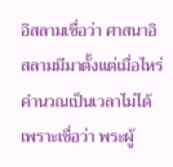อิสลามเชื่อว่า ศาสนาอิสลามมีมาตั้งแต่เมื่อไหร่ คำนวณเป็นเวลาไม่ได้ เพราะเชื่อว่า พระผู้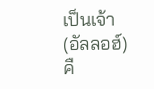เป็นเจ้า(อัลลอฮ์) คื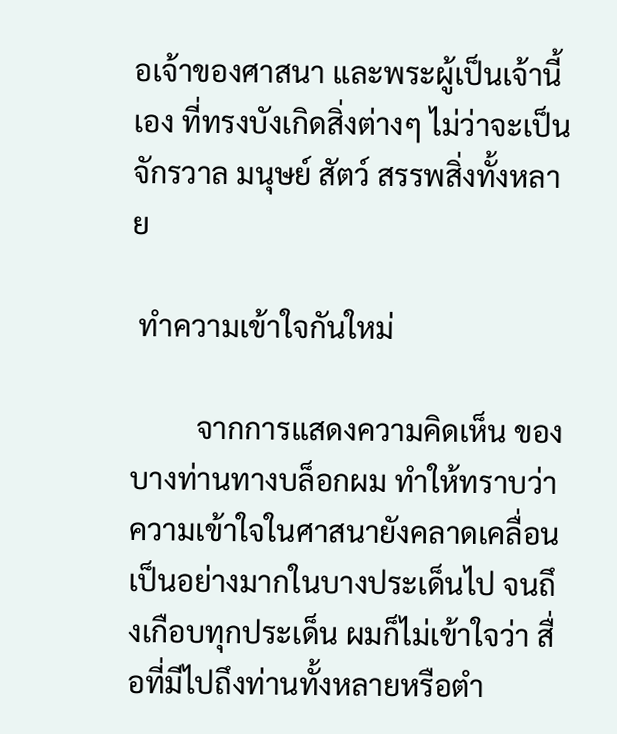อเจ้าของศาสนา และพระผู้เป็นเจ้านี้เอง ที่ทรงบังเกิดสิ่งต่างๆ ไม่ว่าจะเป็นจักรวาล มนุษย์ สัตว์ สรรพสิ่งทั้งหลาย

 ทำความเข้าใจกันใหม่

         จากการแสดงความคิดเห็น ของบางท่านทางบล็อกผม ทำให้ทราบว่า ความเข้าใจในศาสนายังคลาดเคลื่อนเป็นอย่างมากในบางประเด็นไป จนถึงเกือบทุกประเด็น ผมก็ไม่เข้าใจว่า สื่อที่มีไปถึงท่านทั้งหลายหรือตำ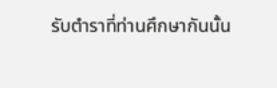รับตำราที่ท่านศึกษากันนั้น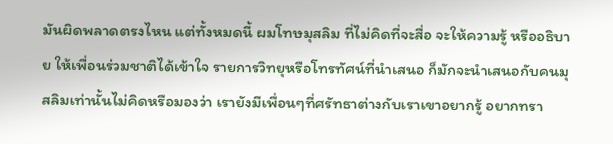มันผิดพลาดตรงไหน แต่ทั้งหมดนี้ ผมโทษมุสลิม ที่ไม่คิดที่จะสื่อ จะให้ความรู้ หรืออธิบาย ให้เพื่อนร่วมชาติได้เข้าใจ รายการวิทยุหรือโทรทัศน์ที่นำเสนอ ก็มักจะนำเสนอกับคนมุสลิมเท่านั้นไม่คิดหรือมองว่า เรายังมีเพื่อนๆที่ศรัทธาต่างกับเราเขาอยากรู้ อยากทรา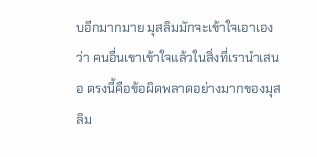บอีกมากมาย มุสลิมมักจะเข้าใจเอาเองว่า คนอื่นเขาเข้าใจแล้วในสิ่งที่เรานำเสนอ ตรงนี้คือข้อผิดพลาดอย่างมากของมุสลิม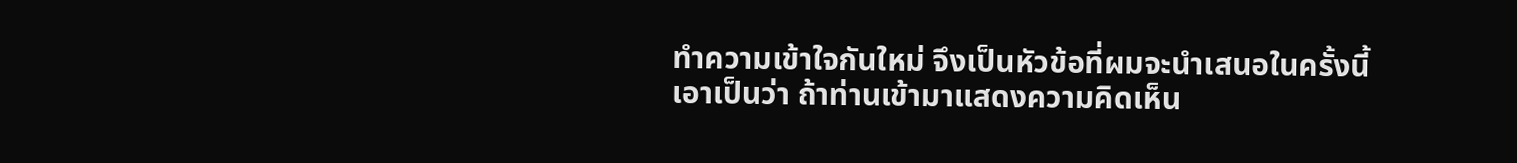ทำความเข้าใจกันใหม่ จึงเป็นหัวข้อที่ผมจะนำเสนอในครั้งนี้ เอาเป็นว่า ถ้าท่านเข้ามาแสดงความคิดเห็น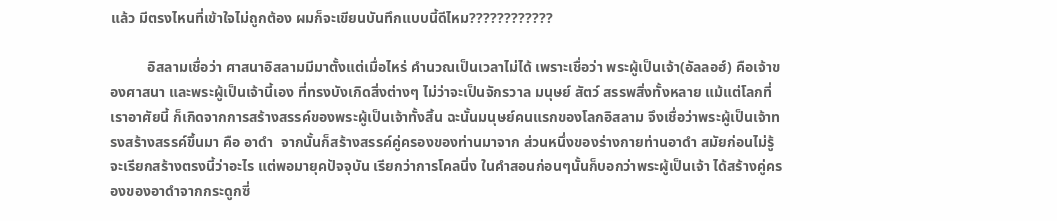แล้ว มีตรงไหนที่เข้าใจไม่ถูกต้อง ผมก็จะเขียนบันทึกแบบนี้ดีไหม????????????

          อิสลามเชื่อว่า ศาสนาอิสลามมีมาตั้งแต่เมื่อไหร่ คำนวณเป็นเวลาไม่ได้ เพราะเชื่อว่า พระผู้เป็นเจ้า(อัลลอฮ์) คือเจ้าของศาสนา และพระผู้เป็นเจ้านี้เอง ที่ทรงบังเกิดสิ่งต่างๆ ไม่ว่าจะเป็นจักรวาล มนุษย์ สัตว์ สรรพสิ่งทั้งหลาย แม้แต่โลกที่เราอาศัยนี้ ก็เกิดจากการสร้างสรรค์ของพระผู้เป็นเจ้าทั้งสิ้น ฉะนั้นมนุษย์คนแรกของโลกอิสลาม จึงเชื่อว่าพระผู้เป็นเจ้าทรงสร้างสรรค์ขึ้นมา คือ อาดำ  จากนั้นก็สร้างสรรค์คู่ครองของท่านมาจาก ส่วนหนึ่งของร่างกายท่านอาดำ สมัยก่อนไม่รู้จะเรียกสร้างตรงนี้ว่าอะไร แต่พอมายุคปัจจุบัน เรียกว่าการโคลนิ่ง ในคำสอนก่อนๆนั้นก็บอกว่าพระผู้เป็นเจ้า ได้สร้างคู่ครองของอาดำจากกระดูกซี่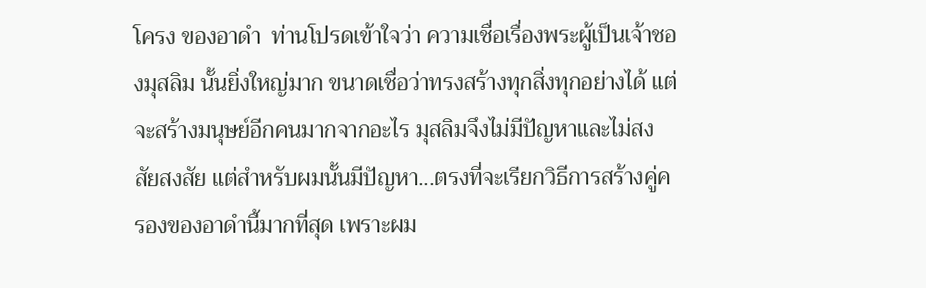โครง ของอาดำ  ท่านโปรดเข้าใจว่า ความเชื่อเรื่องพระผู้เป็นเจ้าชองมุสลิม นั้นยิ่งใหญ่มาก ขนาดเชื่อว่าทรงสร้างทุกสิ่งทุกอย่างได้ แต่จะสร้างมนุษย์อีกคนมากจากอะไร มุสลิมจึงไม่มีปัญหาและไม่สงสัยสงสัย แต่สำหรับผมนั้นมีปัญหา...ตรงที่จะเรียกวิธีการสร้างคู่ครองของอาดำนี้มากที่สุด เพราะผม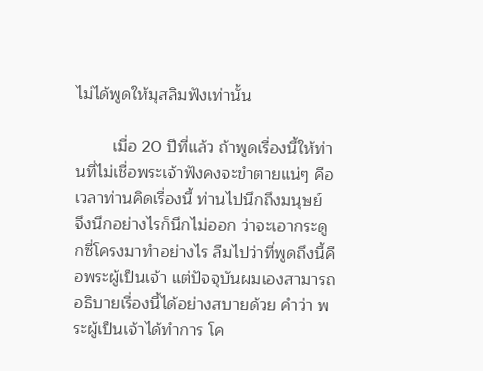ไม่ได้พูดให้มุสลิมฟังเท่านั้น

        เมื่อ 20 ปีที่แล้ว ถ้าพูดเรื่องนี้ให้ท่านที่ไม่เชื่อพระเจ้าฟังคงจะขำตายแน่ๆ คือเวลาท่านคิดเรื่องนี้ ท่านไปนึกถึงมนุษย์  จึงนึกอย่างไรก็นึกไม่ออก ว่าจะเอากระดูกซี่โครงมาทำอย่างไร ลืมไปว่าที่พูดถึงนี้คือพระผู้เป็นเจ้า แต่ปัจจุบันผมเองสามารถอธิบายเรื่องนี้ได้อย่างสบายด้วย คำว่า พระผู้เป็นเจ้าได้ทำการ โค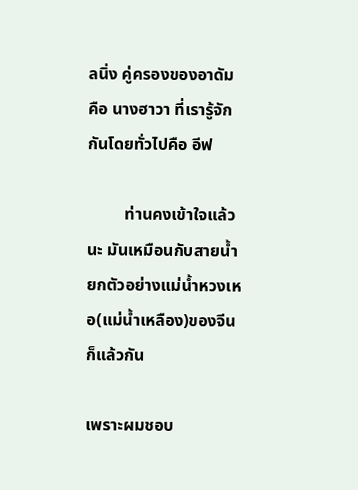ลนิ่ง คู่ครองของอาดัม คือ นางฮาวา ที่เรารู้จักกันโดยทั่วไปคือ อีฟ

         ท่านคงเข้าใจแล้วนะ มันเหมือนกับสายน้ำ ยกตัวอย่างแม่น้ำหวงเหอ(แม่น้ำเหลือง)ของจีนก็แล้วกัน

เพราะผมชอบ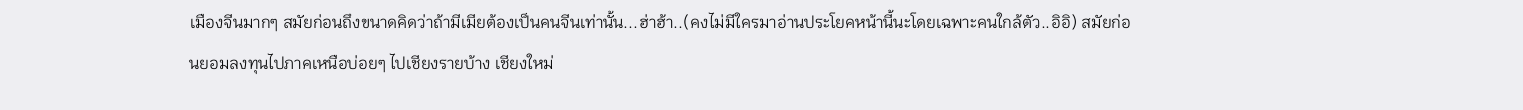เมืองจีนมากๆ สมัยก่อนถึงขนาดคิดว่าถ้ามีเมียต้องเป็นคนจีนเท่านั้น...ฮ่าฮ้า..(คงไม่มีใครมาอ่านประโยคหน้านี้นะโดยเฉพาะคนใกล้ตัว..อิอิ) สมัยก่อนยอมลงทุนไปภาคเหนือบ่อยๆ ไปเชียงรายบ้าง เชียงใหม่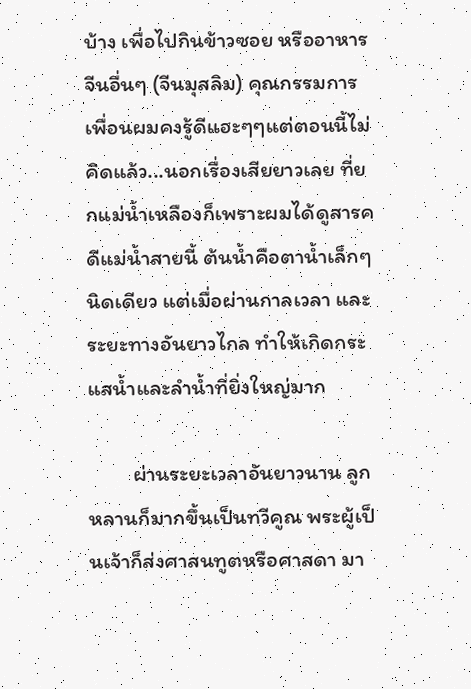บ้าง เพื่อไปกินข้าวซอย หรืออาหารจีนอื่นๆ (จีนมุสลิม) คุณกรรมการ เพื่อนผมคงรู้ดีแฮะๆๆแต่ตอนนี้ไม่คิดแล้ว...นอกเรื่องเสียยาวเลย ที่ยกแม่น้ำเหลืองก็เพราะผมได้ดูสารคดีแม่น้ำสายนี้ ต้นน้ำคือตาน้ำเล็กๆนิดเดียว แต่เมื่อผ่านกาลเวลา และระยะทางอันยาวไกล ทำให้เกิดกระแสน้ำและลำน้ำที่ยิ่งใหญ่มาก

         ผ่านระยะเวลาอันยาวนาน ลูกหลานก็มากขึ้นเป็นทวีคูณ พระผู้เป็นเจ้าก็ส่งศาสนทูตหรือศาสดา มา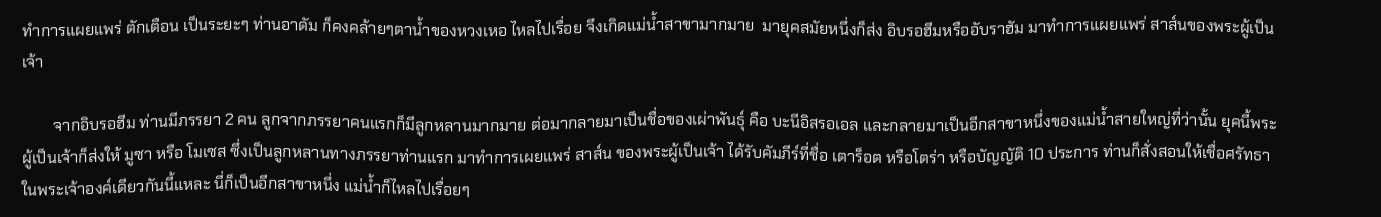ทำการแผยแพร่ ตักเตือน เป็นระยะๆ ท่านอาดัม ก็คงคล้ายๆตาน้ำของหวงเหอ ไหลไปเรื่อย จึงเกิดแม่น้ำสาขามากมาย  มายุคสมัยหนึ่งก็ส่ง อิบรอฮีมหรืออับราฮัม มาทำการแผยแพร่ สาส์นของพระผู้เป็นเจ้า

        จากอิบรอฮีม ท่านมีภรรยา 2 คน ลูกจากภรรยาคนแรกก็มีลูกหลานมากมาย ต่อมากลายมาเป็นชื่อของเผ่าพันธุ์ คือ บะนีอิสรอเอล และกลายมาเป็นอีกสาขาหนึ่งของแม่น้ำสายใหญ่ที่ว่านั้น ยุคนี้พระผู้เป็นเจ้าก็ส่งให้ มูซา หรือ โมเซส ซึ่งเป็นลูกหลานทางภรรยาท่านแรก มาทำการเผยแพร่ สาส์น ของพระผู้เป็นเจ้า ได้รับคัมภีร์ที่ชื่อ เตาร็อต หรือโตร่า หรือบัญญัติ 10 ประการ ท่านก็สั่งสอนให้เชื่อศรัทธาในพระเจ้าองค์เดียวกันนี้แหละ นี่ก็เป็นอีกสาขาหนึ่ง แม่น้ำก็ไหลไปเรื่อยๆ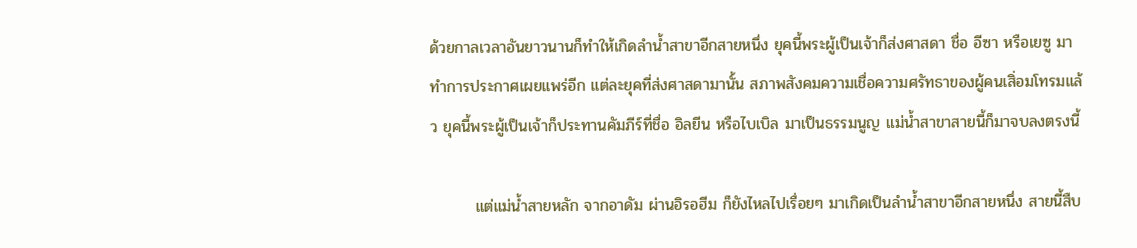ด้วยกาลเวลาอันยาวนานก็ทำให้เกิดลำน้ำสาขาอีกสายหนึ่ง ยุคนี้พระผู้เป็นเจ้าก็ส่งศาสดา ชื่อ อีซา หรือเยซู มาทำการประกาศเผยแพร่อีก แต่ละยุคที่ส่งศาสดามานั้น สภาพสังคมความเชื่อความศรัทธาของผู้คนเสิ่อมโทรมแล้ว ยุคนี้พระผู้เป็นเจ้าก็ประทานคัมภีร์ที่ชื่อ อิลยีน หรือไบเบิล มาเป็นธรรมนูญ แม่น้ำสาขาสายนี้ก็มาจบลงตรงนี้

        แต่แม่น้ำสายหลัก จากอาดัม ผ่านอิรอฮีม ก็ยังไหลไปเรื่อยๆ มาเกิดเป็นลำน้ำสาขาอีกสายหนึ่ง สายนี้สืบ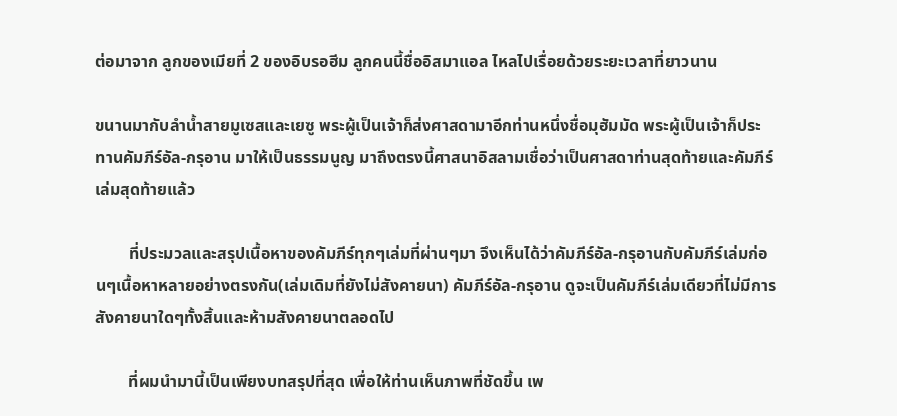ต่อมาจาก ลูกของเมียที่ 2 ของอิบรอฮีม ลูกคนนี้ชื่ออิสมาแอล ไหลไปเรื่อยด้วยระยะเวลาที่ยาวนาน

ขนานมากับลำน้ำสายมูเซสและเยซู พระผู้เป็นเจ้าก็ส่งศาสดามาอีกท่านหนึ่งชื่อมุฮัมมัด พระผู้เป็นเจ้าก็ประทานคัมภีร์อัล-กรุอาน มาให้เป็นธรรมนูญ มาถึงตรงนี้ศาสนาอิสลามเชื่อว่าเป็นศาสดาท่านสุดท้ายและคัมภีร์เล่มสุดท้ายแล้ว

        ที่ประมวลและสรุปเนื้อหาของคัมภีร์ทุกๆเล่มที่ผ่านๆมา จึงเห็นได้ว่าคัมภีร์อัล-กรุอานกับคัมภีร์เล่มก่อนๆเนื้อหาหลายอย่างตรงกัน(เล่มเดิมที่ยังไม่สังคายนา) คัมภีร์อัล-กรุอาน ดูจะเป็นคัมภีร์เล่มเดียวที่ไม่มีการสังคายนาใดๆทั้งสิ้นและห้ามสังคายนาตลอดไป

        ที่ผมนำมานี้เป็นเพียงบทสรุปที่สุด เพื่อให้ท่านเห็นภาพที่ชัดขึ้น เพ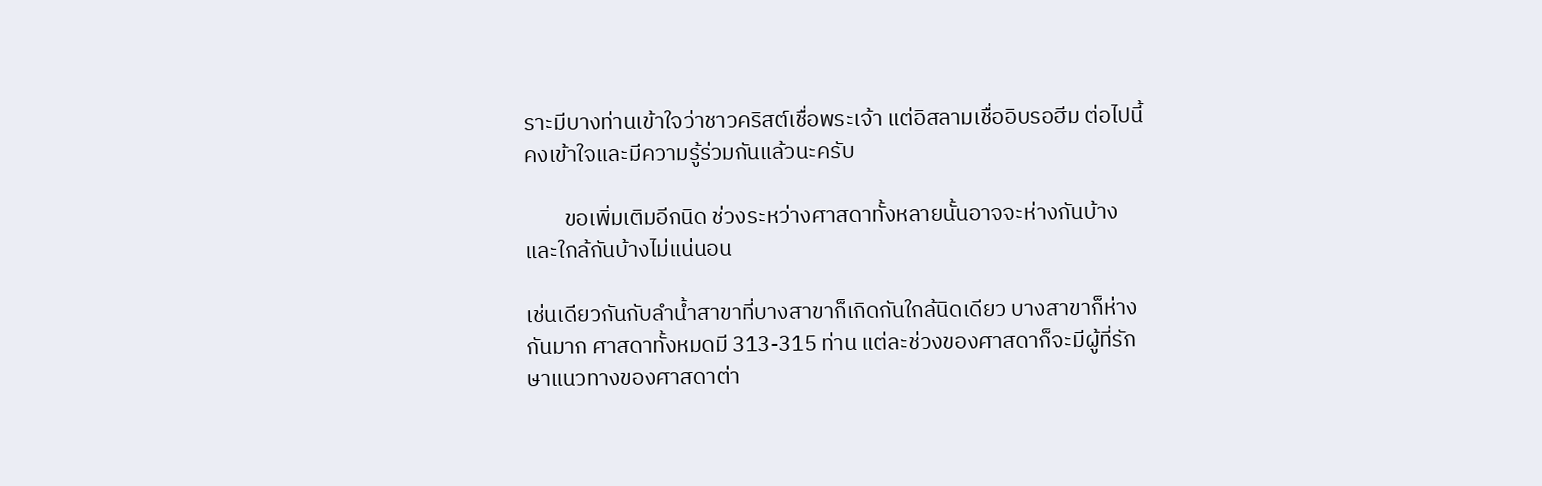ราะมีบางท่านเข้าใจว่าชาวคริสต์เชื่อพระเจ้า แต่อิสลามเชื่ออิบรอฮีม ต่อไปนี้คงเข้าใจและมีความรู้ร่วมกันแล้วนะครับ

        ขอเพิ่มเติมอีกนิด ช่วงระหว่างศาสดาทั้งหลายนั้นอาจจะห่างกันบ้างและใกล้กันบ้างไม่แน่นอน

เช่นเดียวกันกับลำน้ำสาขาที่บางสาขาก็เกิดกันใกล้นิดเดียว บางสาขาก็ห่างกันมาก ศาสดาทั้งหมดมี 313-315 ท่าน แต่ละช่วงของศาสดาก็จะมีผู้ที่รักษาแนวทางของศาสดาต่า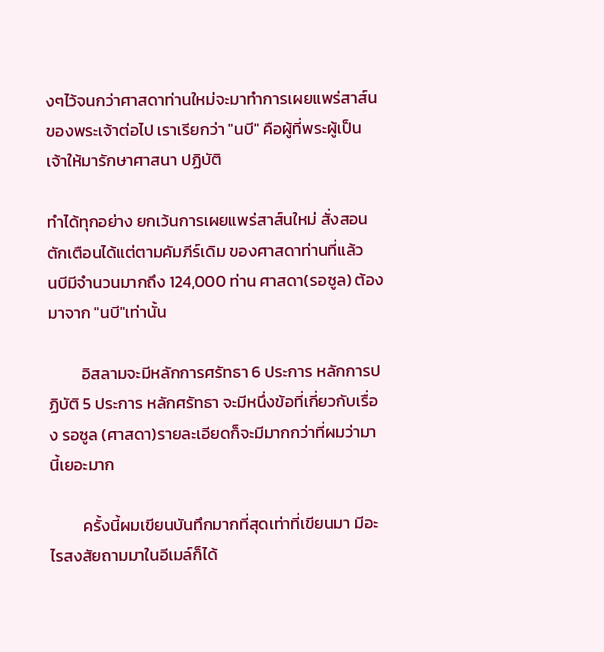งๆไว้จนกว่าศาสดาท่านใหม่จะมาทำการเผยแพร่สาส์นของพระเจ้าต่อไป เราเรียกว่า "นบี" คือผู้ที่พระผู้เป็นเจ้าให้มารักษาศาสนา ปฏิบัติ

ทำได้ทุกอย่าง ยกเว้นการเผยแพร่สาส์นใหม่ สั่งสอนตักเตือนได้แต่ตามคัมภีร์เดิม ของศาสดาท่านที่แล้ว   นบีมีจำนวนมากถึง 124,000 ท่าน ศาสดา(รอซูล) ต้องมาจาก "นบี"เท่านั้น

         อิสลามจะมีหลักการศรัทธา 6 ประการ หลักการปฏิบัติ 5 ประการ หลักศรัทธา จะมีหนึ่งข้อที่เกี่ยวกับเรื่อง รอซูล (ศาสดา)รายละเอียดก็จะมีมากกว่าที่ผมว่ามานี้เยอะมาก

         ครั้งนี้ผมเขียนบันทึกมากที่สุดเท่าที่เขียนมา มีอะไรสงสัยถามมาในอีเมล์ก็ได้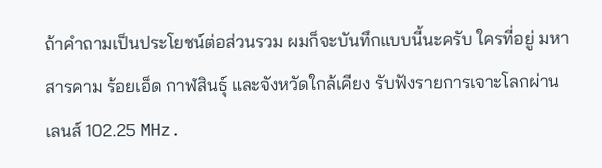ถ้าคำถามเป็นประโยชน์ต่อส่วนรวม ผมก็จะบันทึกแบบนี้นะครับ ใครที่อยู่ มหาสารคาม ร้อยเอ็ด กาฬสินธุ์ และจังหวัดใกล้เคียง รับฟังรายการเจาะโลกผ่านเลนส์ 102.25 MHz.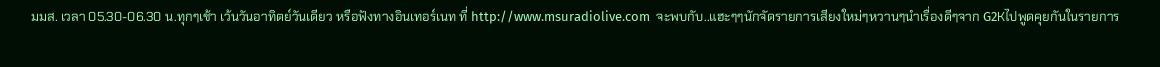มมส. เวลา 05.30-06.30 น.ทุกๆเช้า เว้นวันอาทิตย์วันเดียว หรือฟังทางอินเทอร์เนท ที่ http://www.msuradiolive.com  จะพบกับ..แฮะๆๆนักจัดรายการเสียงใหม่ๆหวานๆนำเรื่องดีๆจาก G2Kไปพูดคุยกันในรายการ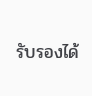รับรองได้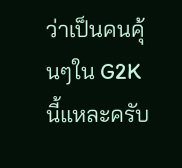ว่าเป็นคนคุ้นๆใน G2K นี้แหละครับ